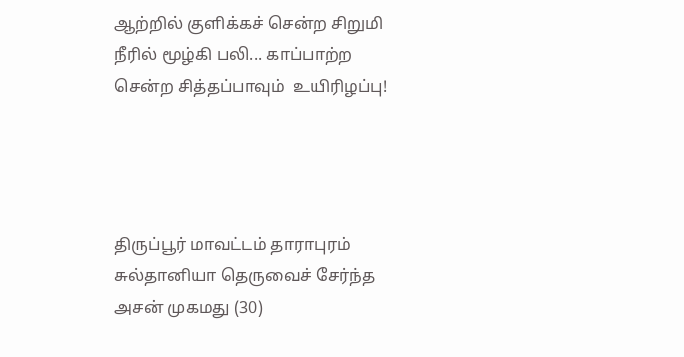ஆற்றில் குளிக்கச் சென்ற சிறுமி நீரில் மூழ்கி பலி... காப்பாற்ற சென்ற சித்தப்பாவும்  உயிரிழப்பு!




திருப்பூர் மாவட்டம் தாராபுரம் சுல்தானியா தெருவைச் சேர்ந்த அசன் முகமது (30)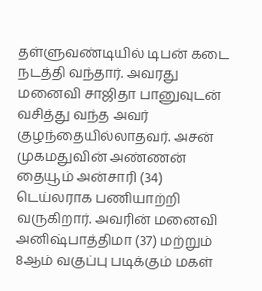தள்ளுவண்டியில் டிபன் கடை நடத்தி வந்தார். அவரது மனைவி சாஜிதா பானுவுடன் வசித்து வந்த அவர் குழந்தையில்லாதவர். அசன் முகமதுவின் அண்ணன் தையூம் அன்சாரி (34) டெய்லராக பணியாற்றி வருகிறார். அவரின் மனைவி அனிஷ்பாத்திமா (37) மற்றும் 8ஆம் வகுப்பு படிக்கும் மகள்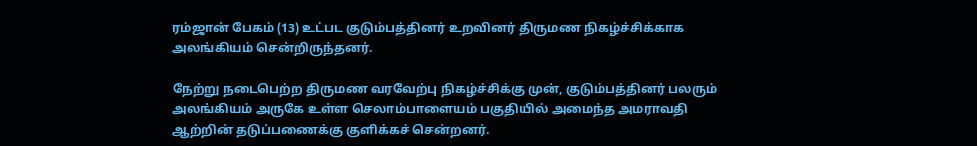ரம்ஜான் பேகம் (13) உட்பட குடும்பத்தினர் உறவினர் திருமண நிகழ்ச்சிக்காக அலங்கியம் சென்றிருந்தனர்.

நேற்று நடைபெற்ற திருமண வரவேற்பு நிகழ்ச்சிக்கு முன், குடும்பத்தினர் பலரும் அலங்கியம் அருகே உள்ள செலாம்பாளையம் பகுதியில் அமைந்த அமராவதி ஆற்றின் தடுப்பணைக்கு குளிக்கச் சென்றனர்.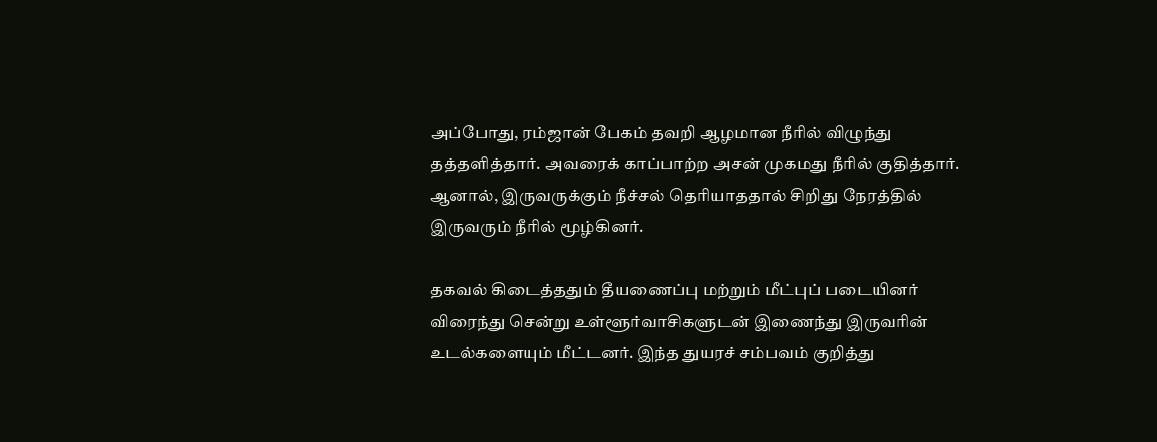அப்போது, ரம்ஜான் பேகம் தவறி ஆழமான நீரில் விழுந்து தத்தளித்தார். அவரைக் காப்பாற்ற அசன் முகமது நீரில் குதித்தார். ஆனால், இருவருக்கும் நீச்சல் தெரியாததால் சிறிது நேரத்தில் இருவரும் நீரில் மூழ்கினர்.

தகவல் கிடைத்ததும் தீயணைப்பு மற்றும் மீட்புப் படையினர் விரைந்து சென்று உள்ளூர்வாசிகளுடன் இணைந்து இருவரின் உடல்களையும் மீட்டனர். இந்த துயரச் சம்பவம் குறித்து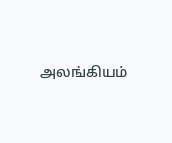அலங்கியம்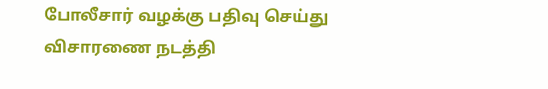போலீசார் வழக்கு பதிவு செய்து விசாரணை நடத்தி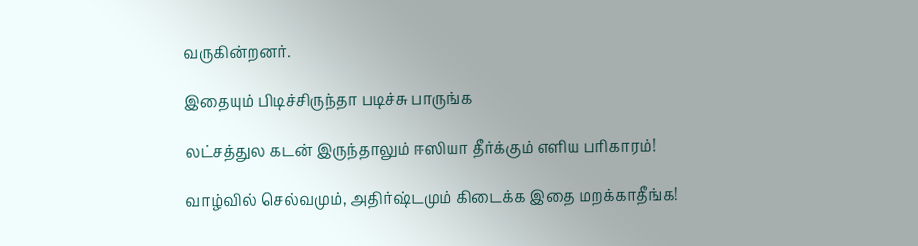வருகின்றனர்.

இதையும் பிடிச்சிருந்தா படிச்சு பாருங்க

லட்சத்துல கடன் இருந்தாலும் ஈஸியா தீர்க்கும் எளிய பரிகாரம்!

வாழ்வில் செல்வமும், அதிர்ஷ்டமும் கிடைக்க இதை மறக்காதீங்க!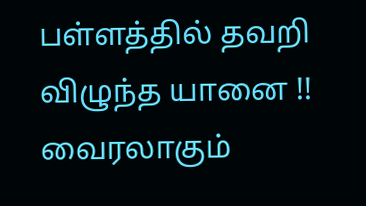பள்ளத்தில் தவறி விழுந்த யானை !! வைரலாகும்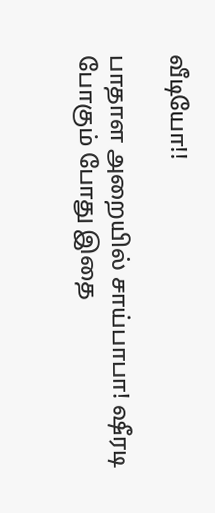வீடியோ!!

பாதாள அறையில் சாய்பாபா! ஷீரடி போகும் போது இதை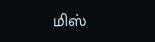மிஸ்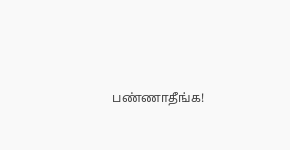பண்ணாதீங்க!